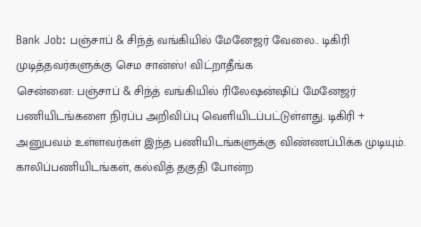Bank Job: பஞ்சாப் & சிந்த் வங்கியில் மேனேஜர் வேலை.. டிகிரி முடித்தவர்களுக்கு செம சான்ஸ்! விட்றாதீங்க
சென்னை: பஞ்சாப் & சிந்த் வங்கியில் ரிலேஷன்ஷிப் மேனேஜர் பணியிடங்களை நிரப்ப அறிவிப்பு வெளியிடப்பட்டுள்ளது. டிகிரி + அனுபவம் உள்ளவர்கள் இந்த பணியிடங்களுக்கு விண்ணப்பிக்க முடியும். காலிப்பணியிடங்கள், கல்வித் தகுதி போன்ற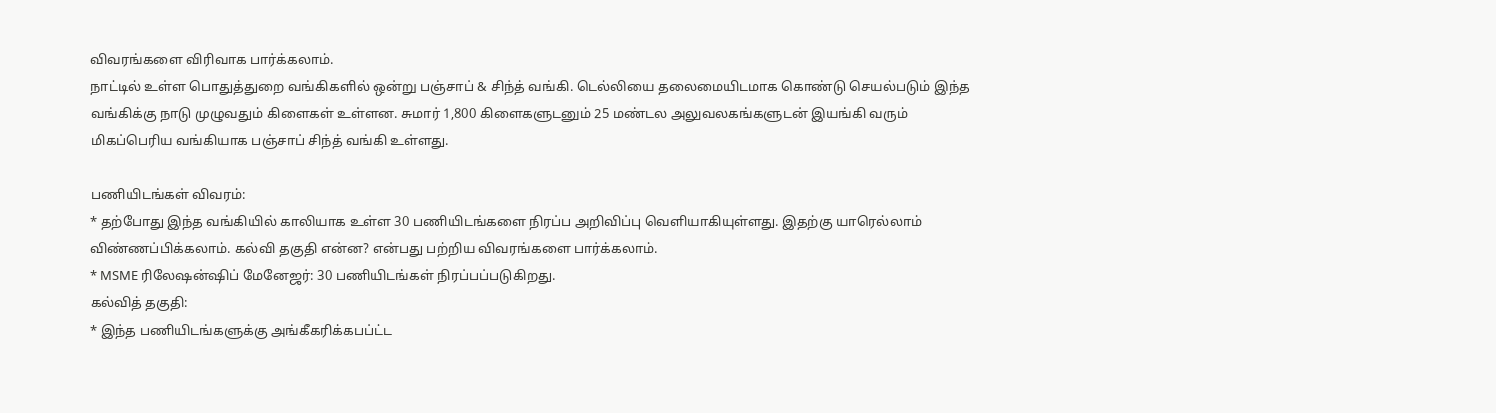விவரங்களை விரிவாக பார்க்கலாம்.
நாட்டில் உள்ள பொதுத்துறை வங்கிகளில் ஒன்று பஞ்சாப் & சிந்த் வங்கி. டெல்லியை தலைமையிடமாக கொண்டு செயல்படும் இந்த வங்கிக்கு நாடு முழுவதும் கிளைகள் உள்ளன. சுமார் 1,800 கிளைகளுடனும் 25 மண்டல அலுவலகங்களுடன் இயங்கி வரும் மிகப்பெரிய வங்கியாக பஞ்சாப் சிந்த் வங்கி உள்ளது.

பணியிடங்கள் விவரம்:
* தற்போது இந்த வங்கியில் காலியாக உள்ள 30 பணியிடங்களை நிரப்ப அறிவிப்பு வெளியாகியுள்ளது. இதற்கு யாரெல்லாம் விண்ணப்பிக்கலாம். கல்வி தகுதி என்ன? என்பது பற்றிய விவரங்களை பார்க்கலாம்.
* MSME ரிலேஷன்ஷிப் மேனேஜர்: 30 பணியிடங்கள் நிரப்பப்படுகிறது.
கல்வித் தகுதி:
* இந்த பணியிடங்களுக்கு அங்கீகரிக்கபப்ட்ட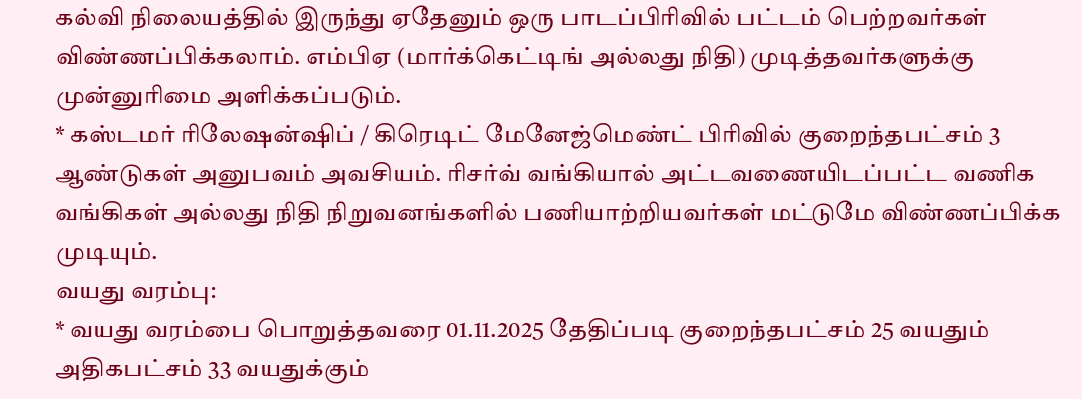கல்வி நிலையத்தில் இருந்து ஏதேனும் ஒரு பாடப்பிரிவில் பட்டம் பெற்றவர்கள் விண்ணப்பிக்கலாம். எம்பிஏ (மார்க்கெட்டிங் அல்லது நிதி) முடித்தவர்களுக்கு முன்னுரிமை அளிக்கப்படும்.
* கஸ்டமர் ரிலேஷன்ஷிப் / கிரெடிட் மேனேஜ்மெண்ட் பிரிவில் குறைந்தபட்சம் 3 ஆண்டுகள் அனுபவம் அவசியம். ரிசர்வ் வங்கியால் அட்டவணையிடப்பட்ட வணிக வங்கிகள் அல்லது நிதி நிறுவனங்களில் பணியாற்றியவர்கள் மட்டுமே விண்ணப்பிக்க முடியும்.
வயது வரம்பு:
* வயது வரம்பை பொறுத்தவரை 01.11.2025 தேதிப்படி குறைந்தபட்சம் 25 வயதும் அதிகபட்சம் 33 வயதுக்கும்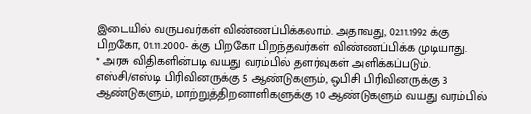இடையில் வருபவர்கள் விண்ணப்பிக்கலாம். அதாவது, 02.11.1992 க்கு பிறகோ, 01.11.2000- க்கு பிறகோ பிறந்தவர்கள் விண்ணப்பிக்க முடியாது.
* அரசு விதிகளின்படி வயது வரம்பில் தளர்வுகள் அளிக்கப்படும். எஸ்சி/எஸ்டி பிரிவினருக்கு 5 ஆண்டுகளும், ஒபிசி பிரிவினருக்கு 3 ஆண்டுகளும், மாற்றுத்திறனாளிகளுக்கு 10 ஆண்டுகளும் வயது வரம்பில்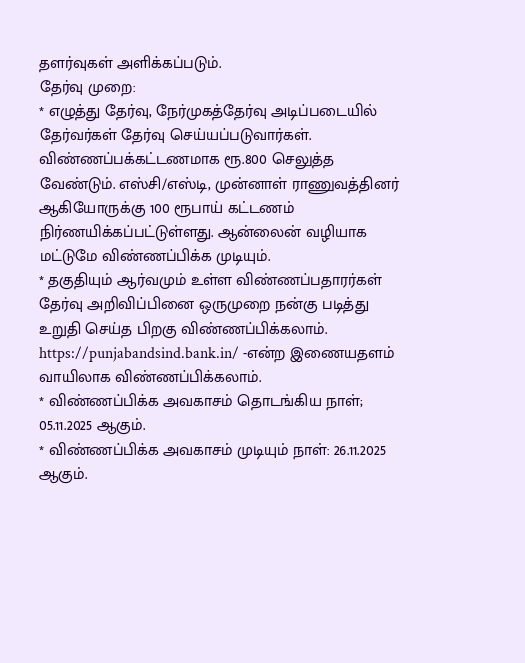தளர்வுகள் அளிக்கப்படும்.
தேர்வு முறை:
* எழுத்து தேர்வு, நேர்முகத்தேர்வு அடிப்படையில் தேர்வர்கள் தேர்வு செய்யப்படுவார்கள். விண்ணப்பக்கட்டணமாக ரூ.800 செலுத்த வேண்டும். எஸ்சி/எஸ்டி, முன்னாள் ராணுவத்தினர் ஆகியோருக்கு 100 ரூபாய் கட்டணம் நிர்ணயிக்கப்பட்டுள்ளது. ஆன்லைன் வழியாக மட்டுமே விண்ணப்பிக்க முடியும்.
* தகுதியும் ஆர்வமும் உள்ள விண்ணப்பதாரர்கள் தேர்வு அறிவிப்பினை ஒருமுறை நன்கு படித்து உறுதி செய்த பிறகு விண்ணப்பிக்கலாம். https://punjabandsind.bank.in/ -என்ற இணையதளம் வாயிலாக விண்ணப்பிக்கலாம்.
* விண்ணப்பிக்க அவகாசம் தொடங்கிய நாள்; 05.11.2025 ஆகும்.
* விண்ணப்பிக்க அவகாசம் முடியும் நாள்: 26.11.2025 ஆகும்.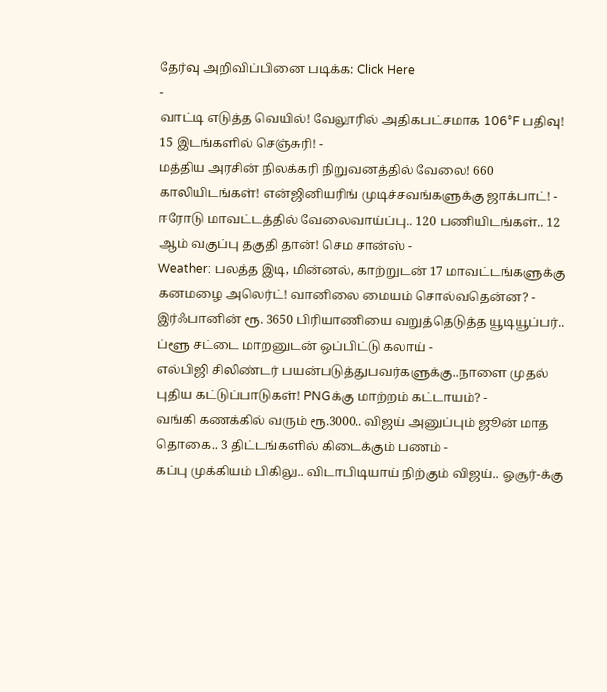தேர்வு அறிவிப்பினை படிக்க: Click Here
-
வாட்டி எடுத்த வெயில்! வேலூரில் அதிகபட்சமாக 106°F பதிவு! 15 இடங்களில் செஞ்சுரி! -
மத்திய அரசின் நிலக்கரி நிறுவனத்தில் வேலை! 660 காலியிடங்கள்! என்ஜினியரிங் முடிச்சவங்களுக்கு ஜாக்பாட்! -
ஈரோடு மாவட்டத்தில் வேலைவாய்ப்பு.. 120 பணியிடங்கள்.. 12 ஆம் வகுப்பு தகுதி தான்! செம சான்ஸ் -
Weather: பலத்த இடி, மின்னல், காற்றுடன் 17 மாவட்டங்களுக்கு கனமழை அலெர்ட்! வானிலை மையம் சொல்வதென்ன? -
இர்ஃபானின் ரூ. 3650 பிரியாணியை வறுத்தெடுத்த யூடியூப்பர்.. ப்ளூ சட்டை மாறனுடன் ஒப்பிட்டு கலாய் -
எல்பிஜி சிலிண்டர் பயன்படுத்துபவர்களுக்கு..நாளை முதல் புதிய கட்டுப்பாடுகள்! PNGக்கு மாற்றம் கட்டாயம்? -
வங்கி கணக்கில் வரும் ரூ.3000.. விஜய் அனுப்பும் ஜூன் மாத தொகை.. 3 திட்டங்களில் கிடைக்கும் பணம் -
கப்பு முக்கியம் பிகிலு.. விடாபிடியாய் நிற்கும் விஜய்.. ஓசூர்-க்கு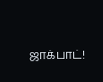ஜாக்பாட்!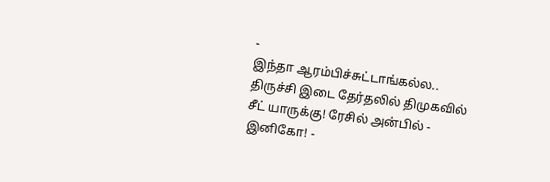-
இந்தா ஆரம்பிச்சுட்டாங்கல்ல.. திருச்சி இடை தேர்தலில் திமுகவில் சீட் யாருக்கு! ரேசில் அன்பில் - இனிகோ! -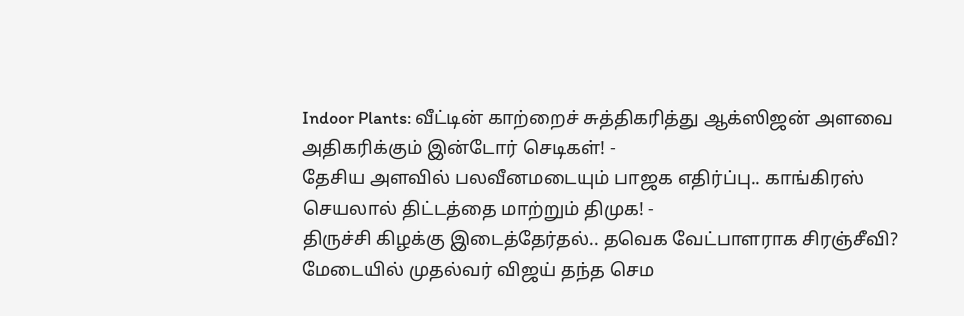Indoor Plants: வீட்டின் காற்றைச் சுத்திகரித்து ஆக்ஸிஜன் அளவை அதிகரிக்கும் இன்டோர் செடிகள்! -
தேசிய அளவில் பலவீனமடையும் பாஜக எதிர்ப்பு.. காங்கிரஸ் செயலால் திட்டத்தை மாற்றும் திமுக! -
திருச்சி கிழக்கு இடைத்தேர்தல்.. தவெக வேட்பாளராக சிரஞ்சீவி? மேடையில் முதல்வர் விஜய் தந்த செம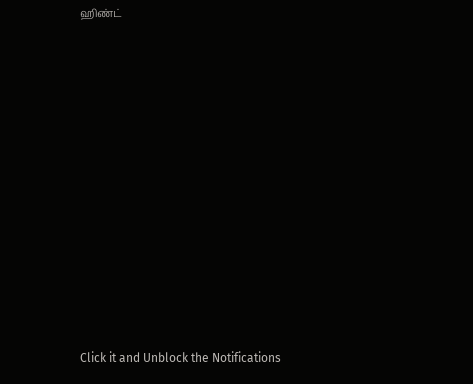ஹிண்ட்












Click it and Unblock the Notifications